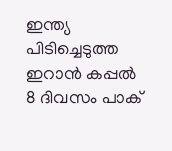ഇന്ത്യ പിടിച്ചെടുത്ത ഇറാന്‍ കപ്പല്‍ 8 ദിവസം പാക്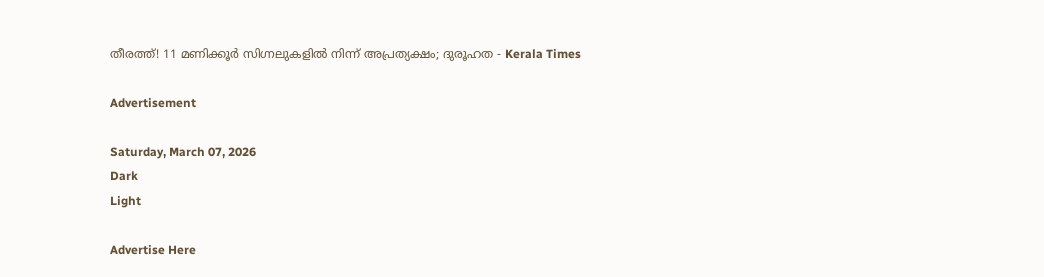തീരത്ത്! 11 മണിക്കൂര്‍ സിഗ്നലുകളില്‍ നിന്ന് അപ്രത്യക്ഷം; ദുരൂഹത - Kerala Times

Advertisement

Saturday, March 07, 2026
Dark
Light

Advertise Here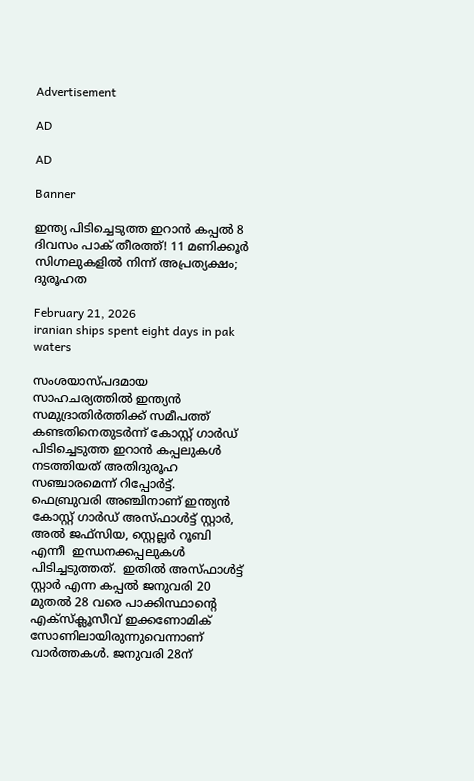Advertisement

AD

AD

Banner

ഇന്ത്യ പിടിച്ചെടുത്ത ഇറാന്‍ കപ്പല്‍ 8 ദിവസം പാക് തീരത്ത്! 11 മണിക്കൂര്‍ സിഗ്നലുകളില്‍ നിന്ന് അപ്രത്യക്ഷം; ദുരൂഹത

February 21, 2026
iranian ships spent eight days in pak waters

സംശയാസ്പദമായ സാഹചര്യത്തില്‍ ഇന്ത്യന്‍ സമുദ്രാതിര്‍ത്തിക്ക് സമീപത്ത് കണ്ടതിനെതുടര്‍ന്ന് കോസ്റ്റ് ഗാര്‍ഡ് പിടിച്ചെടുത്ത ഇറാന്‍ കപ്പലുകള്‍ നടത്തിയത് അതിദുരൂഹ സഞ്ചാരമെന്ന് റിപ്പോര്‍ട്ട്. ഫെബ്രുവരി അഞ്ചിനാണ് ഇന്ത്യന്‍ കോസ്റ്റ് ഗാര്‍ഡ് അസ്ഫാള്‍ട്ട് സ്റ്റാര്‍, അല്‍ ജഫ്സിയ, സ്റ്റെല്ലര്‍ റൂബി എന്നീ  ഇന്ധനക്കപ്പലുകള്‍ പിടിച്ചടുത്തത്.  ഇതില്‍ അസ്ഫാള്‍ട്ട് സ്റ്റാര്‍ എന്ന കപ്പല്‍ ജനുവരി 20 മുതല്‍ 28 വരെ പാക്കിസ്ഥാന്‍റെ എക്സ്ക്ലൂസീവ് ഇക്കണോമിക് സോണിലായിരുന്നുവെന്നാണ് വാര്‍ത്തകള്‍. ജനുവരി 28ന്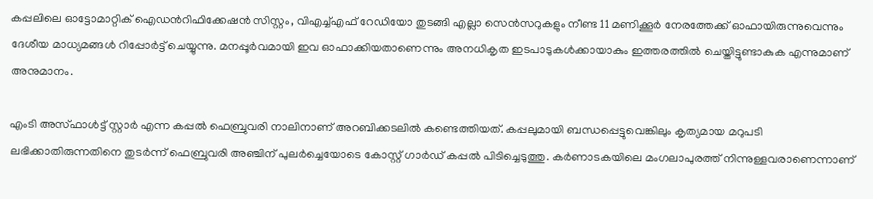കപ്പലിലെ ഓട്ടോമാറ്റിക് ഐഡന്‍റിഫിക്കേഷന്‍ സിസ്റ്റം, വിഎച്ച്എഫ് റേഡിയോ തുടങ്ങി എല്ലാ സെന്‍സറുകളും നീണ്ട 11 മണിക്കൂര്‍ നേരത്തേക്ക് ഓഫായിരുന്നുവെന്നും ദേശീയ മാധ്യമങ്ങള്‍ റിപ്പോര്‍ട്ട് ചെയ്യുന്നു. മനപ്പൂര്‍വമായി ഇവ ഓഫാക്കിയതാണെന്നും അനധികൃത ഇടപാടുകള്‍ക്കായാകും ഇത്തരത്തില്‍ ചെയ്തിട്ടുണ്ടാകുക എന്നുമാണ് അനുമാനം.

എംടി അസ്ഫാള്‍ട്ട് സ്റ്റാര്‍ എന്ന കപ്പല്‍ ഫെബ്രുവരി നാലിനാണ് അറബിക്കടലില്‍ കണ്ടെത്തിയത്. കപ്പലുമായി ബന്ധപ്പെട്ടുവെങ്കിലും കൃത്യമായ മറുപടി ലഭിക്കാതിരുന്നതിനെ തുടര്‍ന്ന് ഫെബ്രുവരി അഞ്ചിന് പുലര്‍ച്ചെയോടെ കോസ്റ്റ് ഗാര്‍ഡ് കപ്പല്‍ പിടിച്ചെടുത്തു. കര്‍ണാടകയിലെ മംഗലാപുരത്ത് നിന്നുള്ളവരാണെന്നാണ്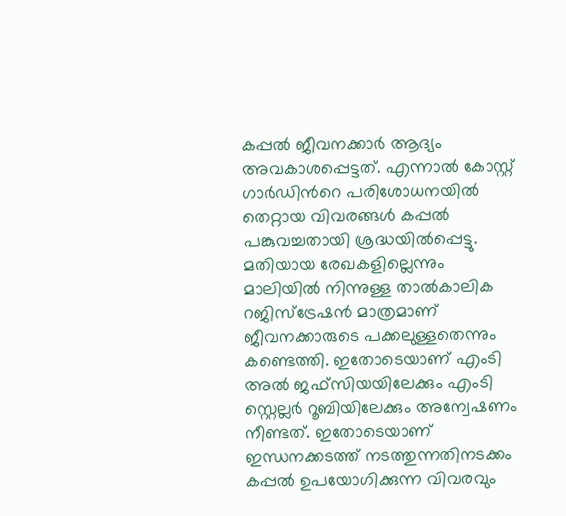കപ്പല്‍ ജീവനക്കാര്‍ ആദ്യം അവകാശപ്പെട്ടത്. എന്നാല്‍ കോസ്റ്റ് ഗാര്‍ഡിന്‍റെ പരിശോധനയില്‍ തെറ്റായ വിവരങ്ങള്‍ കപ്പല്‍ പങ്കുവച്ചതായി ശ്രദ്ധയില്‍പ്പെട്ടു. മതിയായ രേഖകളില്ലെന്നും മാലിയില്‍ നിന്നുള്ള താല്‍കാലിക റജിസ്ട്രേഷന്‍ മാത്രമാണ് ജീവനക്കാരുടെ പക്കലുള്ളതെന്നും കണ്ടെത്തി. ഇതോടെയാണ് എംടി അല്‍ ജഫ്സിയയിലേക്കും എംടി സ്റ്റെല്ലര്‍ റൂബിയിലേക്കും അന്വേഷണം നീണ്ടത്. ഇതോടെയാണ് ഇന്ധനക്കടത്ത് നടത്തുന്നതിനടക്കം കപ്പല്‍ ഉപയോഗിക്കുന്ന വിവരവും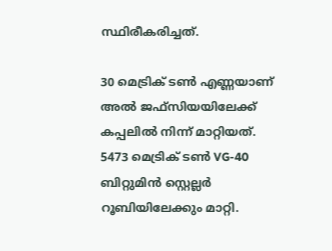സ്ഥിരീകരിച്ചത്.

30 മെട്രിക് ടണ്‍ എണ്ണയാണ് അല്‍ ജഫ്സിയയിലേക്ക് കപ്പലില്‍ നിന്ന് മാറ്റിയത്. 5473 മെട്രിക് ടണ്‍ VG-40 ബിറ്റുമിന്‍ സ്റ്റെല്ലര്‍ റൂബിയിലേക്കും മാറ്റി.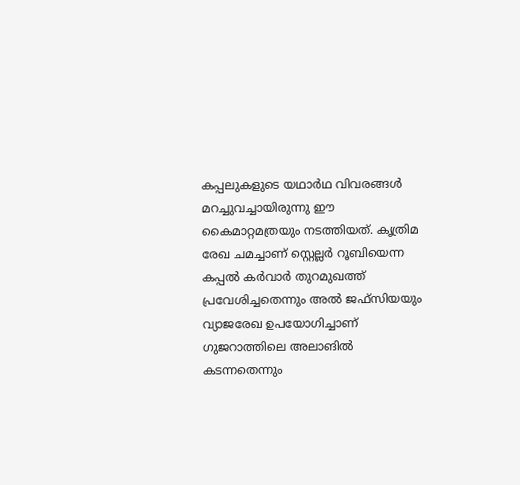കപ്പലുകളുടെ യഥാര്‍ഥ വിവരങ്ങള്‍ മറച്ചുവച്ചായിരുന്നു ഈ കൈമാറ്റമത്രയും നടത്തിയത്. കൃത്രിമ രേഖ ചമച്ചാണ് സ്റ്റെല്ലര്‍ റൂബിയെന്ന കപ്പല്‍ കര്‍വാര്‍ തുറമുഖത്ത് പ്രവേശിച്ചതെന്നും അല്‍ ജഫ്സിയയും വ്യാജരേഖ ഉപയോഗിച്ചാണ് ഗുജറാത്തിലെ അലാങില്‍ കടന്നതെന്നും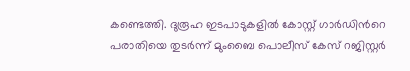കണ്ടെത്തി. ദുരൂഹ ഇടപാടുകളില്‍ കോസ്റ്റ് ഗാര്‍ഡിന്‍റെ പരാതിയെ തുടര്‍ന്ന് മുംബൈ പൊലീസ് കേസ് റജിസ്റ്റര്‍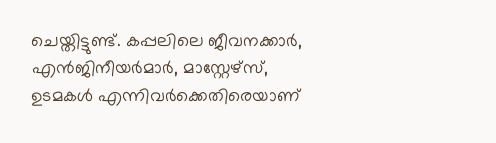ചെയ്തിട്ടുണ്ട്. കപ്പലിലെ ജീവനക്കാര്‍, എന്‍ജിനീയര്‍മാര്‍, മാസ്റ്റേഴ്സ്, ഉടമകള്‍ എന്നിവര്‍ക്കെതിരെയാണ്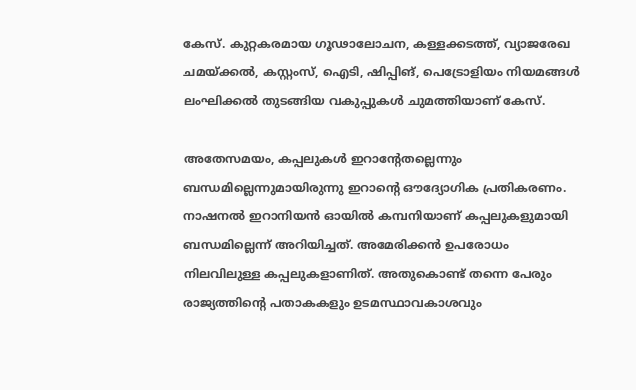കേസ്. കുറ്റകരമായ ഗൂഢാലോചന, കള്ളക്കടത്ത്, വ്യാജരേഖ ചമയ്ക്കല്‍, കസ്റ്റംസ്, ഐടി, ഷിപ്പിങ്, പെട്രോളിയം നിയമങ്ങള്‍ ലംഘിക്കല്‍ തുടങ്ങിയ വകുപ്പുകള്‍ ചുമത്തിയാണ് കേസ്.

അതേസമയം, കപ്പലുകള്‍ ഇറാന്‍റേതല്ലെന്നും ബന്ധമില്ലെന്നുമായിരുന്നു ഇറാന്‍റെ ഔദ്യോഗിക പ്രതികരണം. നാഷനല്‍ ഇറാനിയന്‍ ഓയില്‍ കമ്പനിയാണ് കപ്പലുകളുമായി ബന്ധമില്ലെന്ന് അറിയിച്ചത്. അമേരിക്കന്‍ ഉപരോധം നിലവിലുള്ള കപ്പലുകളാണിത്. അതുകൊണ്ട് തന്നെ പേരും രാജ്യത്തിന്‍റെ പതാകകളും ഉടമസ്ഥാവകാശവും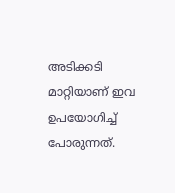അടിക്കടി മാറ്റിയാണ് ഇവ ഉപയോഗിച്ച് പോരുന്നത്.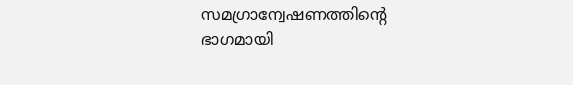സമഗ്രാന്വേഷണത്തിന്‍റെ ഭാഗമായി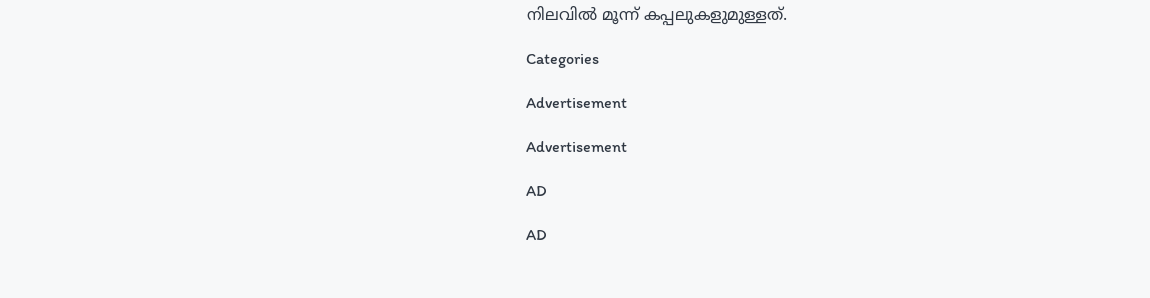നിലവില്‍ മൂന്ന് കപ്പലുകളുമുള്ളത്.

Categories

Advertisement

Advertisement

AD

AD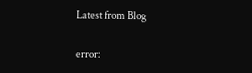Latest from Blog

error: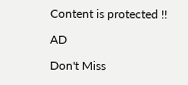Content is protected !!

AD

Don't Miss